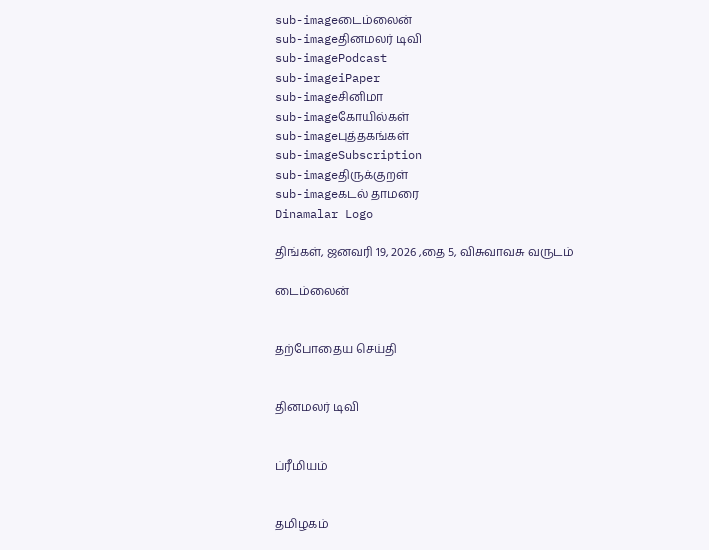sub-imageடைம்லைன்
sub-imageதினமலர் டிவி
sub-imagePodcast
sub-imageiPaper
sub-imageசினிமா
sub-imageகோயில்கள்
sub-imageபுத்தகங்கள்
sub-imageSubscription
sub-imageதிருக்குறள்
sub-imageகடல் தாமரை
Dinamalar Logo

திங்கள், ஜனவரி 19, 2026 ,தை 5, விசுவாவசு வருடம்

டைம்லைன்


தற்போதைய செய்தி


தினமலர் டிவி


ப்ரீமியம்


தமிழகம்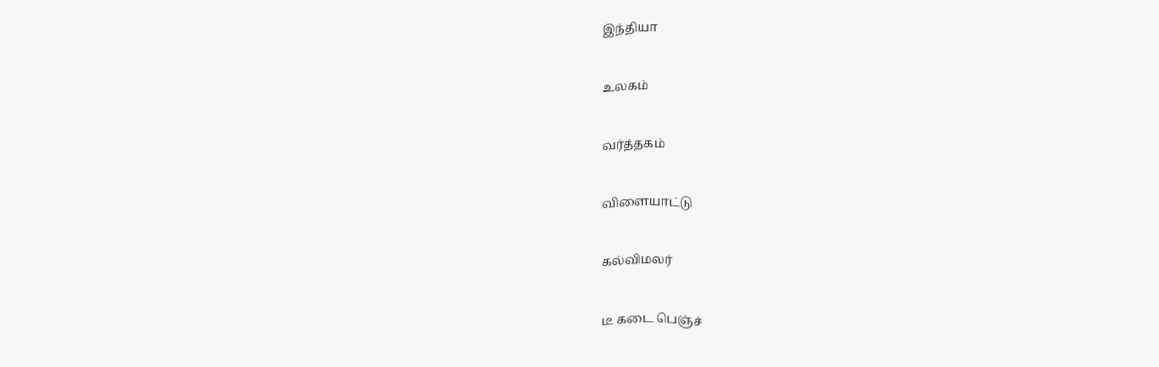இந்தியா


உலகம்


வர்த்தகம்


விளையாட்டு


கல்விமலர்


டீ கடை பெஞ்ச்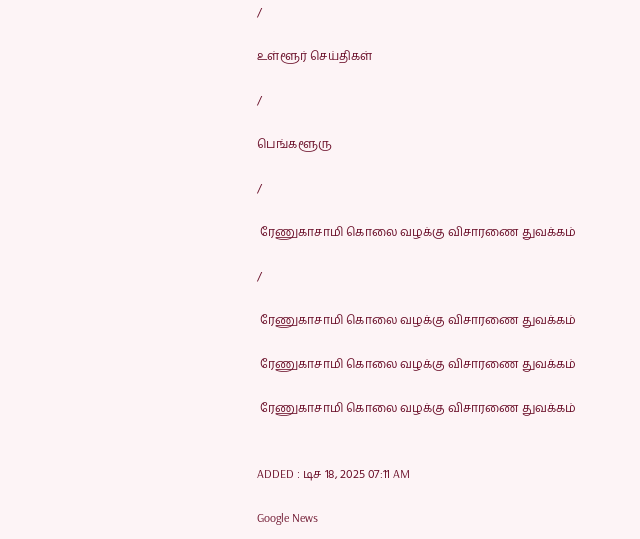/

உள்ளூர் செய்திகள்

/

பெங்களூரு

/

 ரேணுகாசாமி கொலை வழக்கு விசாரணை துவக்கம்

/

 ரேணுகாசாமி கொலை வழக்கு விசாரணை துவக்கம்

 ரேணுகாசாமி கொலை வழக்கு விசாரணை துவக்கம்

 ரேணுகாசாமி கொலை வழக்கு விசாரணை துவக்கம்


ADDED : டிச 18, 2025 07:11 AM

Google News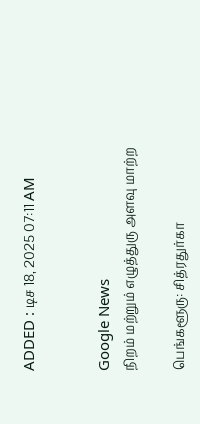ADDED : டிச 18, 2025 07:11 AM


Google News
நிறம் மற்றும் எழுத்துரு அளவு மாற்ற

பெங்களூரு: சித்ரதுர்கா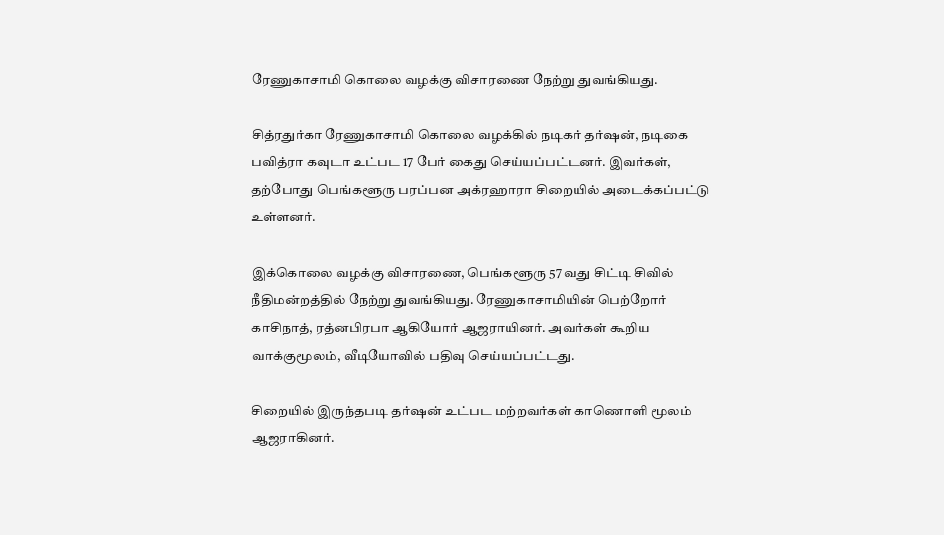ரேணுகாசாமி கொலை வழக்கு விசாரணை நேற்று துவங்கியது.

சித்ரதுர்கா ரேணுகாசாமி கொலை வழக்கில் நடிகர் தர்ஷன், நடிகை பவித்ரா கவுடா உட்பட 17 பேர் கைது செய்யப்பட்டனர். இவர்கள், தற்போது பெங்களூரு பரப்பன அக்ரஹாரா சிறையில் அடைக்கப்பட்டு உள்ளனர்.

இக்கொலை வழக்கு விசாரணை, பெங்களூரு 57 வது சிட்டி சிவில் நீதிமன்றத்தில் நேற்று துவங்கியது. ரேணுகாசாமியின் பெற்றோர் காசிநாத், ரத்னபிரபா ஆகியோர் ஆஜராயினர். அவர்கள் கூறிய வாக்குமூலம், வீடியோவில் பதிவு செய்யப்பட்டது.

சிறையில் இருந்தபடி தர்ஷன் உட்பட மற்றவர்கள் காணொளி மூலம் ஆஜராகினர்.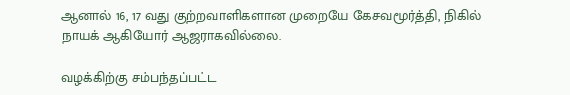ஆனால் 16, 17 வது குற்றவாளிகளான முறையே கேசவமூர்த்தி, நிகில் நாயக் ஆகியோர் ஆஜராகவில்லை.

வழக்கிற்கு சம்பந்தப்பட்ட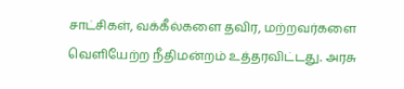சாட்சிகள், வக்கீல்களை தவிர, மற்றவர்களை வெளியேற்ற நீதிமன்றம் உத்தரவிட்டது. அரசு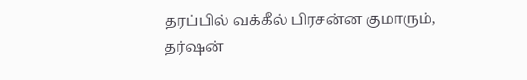தரப்பில் வக்கீல் பிரசன்ன குமாரும், தர்ஷன்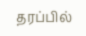தரப்பில்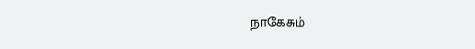நாகேசும்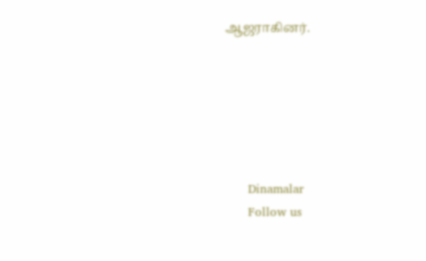ஆஜராகினர்.






      Dinamalar
      Follow us